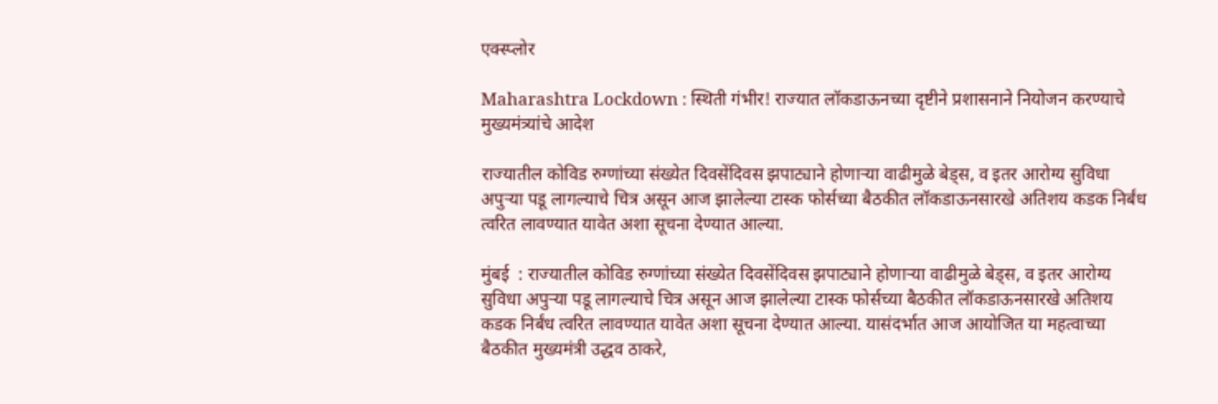एक्स्प्लोर

Maharashtra Lockdown : स्थिती गंभीर! राज्यात लॉकडाऊनच्या दृष्टीने प्रशासनाने नियोजन करण्याचे मुख्यमंत्र्यांचे आदेश

राज्यातील कोविड रुग्णांच्या संख्येत दिवसेंदिवस झपाट्याने होणाऱ्या वाढीमुळे बेड्स, व इतर आरोग्य सुविधा अपुऱ्या पडू लागल्याचे चित्र असून आज झालेल्या टास्क फोर्सच्या बैठकीत लॉकडाऊनसारखे अतिशय कडक निर्बंध त्वरित लावण्यात यावेत अशा सूचना देण्यात आल्या.

मुंबई  : राज्यातील कोविड रुग्णांच्या संख्येत दिवसेंदिवस झपाट्याने होणाऱ्या वाढीमुळे बेड्स, व इतर आरोग्य सुविधा अपुऱ्या पडू लागल्याचे चित्र असून आज झालेल्या टास्क फोर्सच्या बैठकीत लॉकडाऊनसारखे अतिशय कडक निर्बंध त्वरित लावण्यात यावेत अशा सूचना देण्यात आल्या. यासंदर्भात आज आयोजित या महत्वाच्या बैठकीत मुख्यमंत्री उद्धव ठाकरे,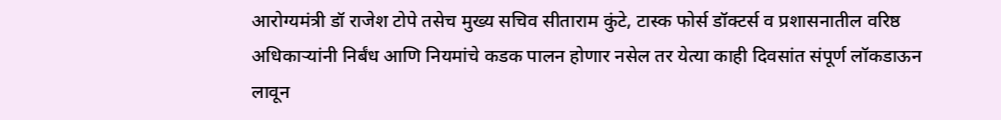आरोग्यमंत्री डॉ राजेश टोपे तसेच मुख्य सचिव सीताराम कुंटे, टास्क फोर्स डॉक्टर्स व प्रशासनातील वरिष्ठ अधिकाऱ्यांनी निर्बंध आणि नियमांचे कडक पालन होणार नसेल तर येत्या काही दिवसांत संपूर्ण लॉकडाऊन लावून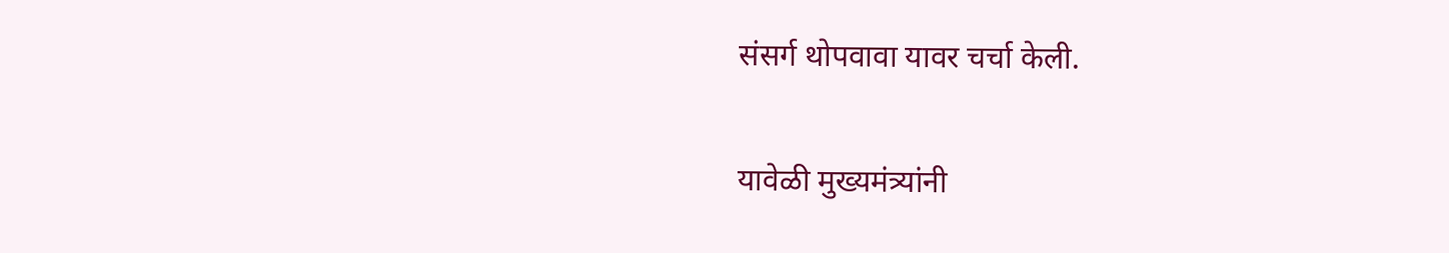संसर्ग थोपवावा यावर चर्चा केली.

यावेळी मुख्यमंत्र्यांनी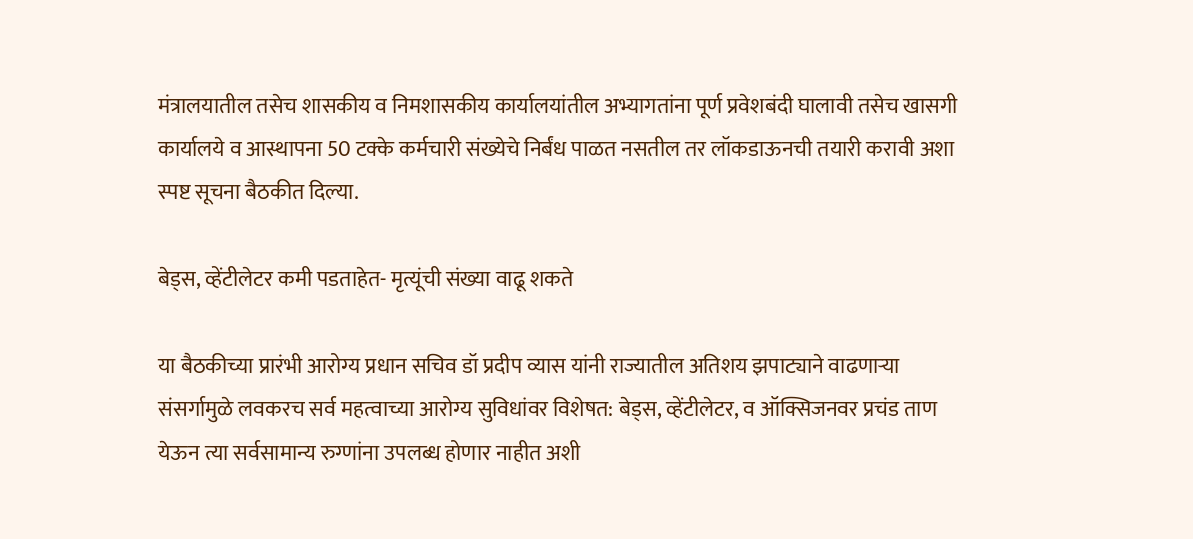मंत्रालयातील तसेच शासकीय व निमशासकीय कार्यालयांतील अभ्यागतांना पूर्ण प्रवेशबंदी घालावी तसेच खासगी कार्यालये व आस्थापना 50 टक्के कर्मचारी संख्येचे निर्बंध पाळत नसतील तर लॉकडाऊनची तयारी करावी अशा स्पष्ट सूचना बैठकीत दिल्या.

बेड्स, व्हेंटीलेटर कमी पडताहेत- मृत्यूंची संख्या वाढू शकते

या बैठकीच्या प्रारंभी आरोग्य प्रधान सचिव डॉ प्रदीप व्यास यांनी राज्यातील अतिशय झपाट्याने वाढणाऱ्या संसर्गामुळे लवकरच सर्व महत्वाच्या आरोग्य सुविधांवर विशेषत: बेड्स, व्हेंटीलेटर, व ऑक्सिजनवर प्रचंड ताण येऊन त्या सर्वसामान्य रुग्णांना उपलब्ध होणार नाहीत अशी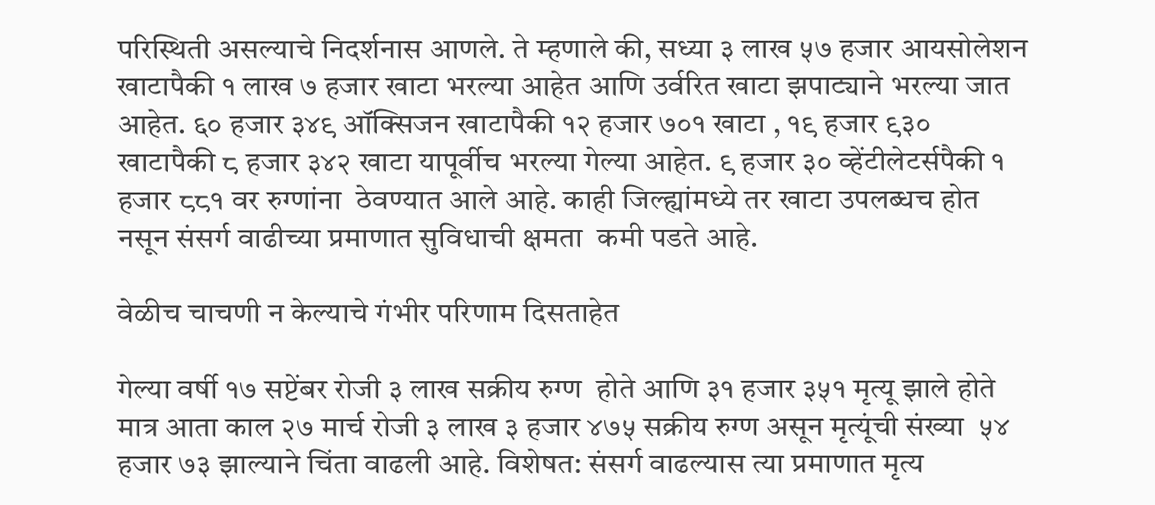परिस्थिती असल्याचे निदर्शनास आणले. ते म्हणाले की, सध्या ३ लाख ५७ हजार आयसोलेशन खाटापैकी १ लाख ७ हजार खाटा भरल्या आहेत आणि उर्वरित खाटा झपाट्याने भरल्या जात आहेत. ६० हजार ३४९ ऑक्सिजन खाटापैकी १२ हजार ७०१ खाटा , १९ हजार ९३० खाटापैकी ८ हजार ३४२ खाटा यापूर्वीच भरल्या गेल्या आहेत. ९ हजार ३० व्हेंटीलेटर्सपैकी १ हजार ८८१ वर रुग्णांना  ठेवण्यात आले आहे. काही जिल्ह्यांमध्ये तर खाटा उपलब्धच होत नसून संसर्ग वाढीच्या प्रमाणात सुविधाची क्षमता  कमी पडते आहे.

वेळीच चाचणी न केल्याचे गंभीर परिणाम दिसताहेत

गेल्या वर्षी १७ सप्टेंबर रोजी ३ लाख सक्रीय रुग्ण  होते आणि ३१ हजार ३५१ मृत्यू झाले होते मात्र आता काल २७ मार्च रोजी ३ लाख ३ हजार ४७५ सक्रीय रुग्ण असून मृत्यूंची संख्या  ५४ हजार ७३ झाल्याने चिंता वाढली आहे. विशेषत: संसर्ग वाढल्यास त्या प्रमाणात मृत्य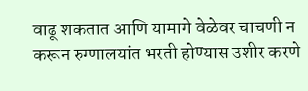वाढू शकतात आणि यामागे वेळेवर चाचणी न करून रुग्णालयांत भरती होण्यास उशीर करणे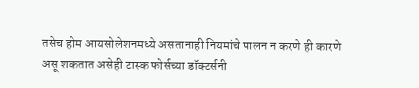तसेच होम आयसोलेशनमध्ये असतानाही नियमांचे पालन न करणे ही कारणे असू शकतात असेही टास्क फोर्सच्या डॉक्टर्सनी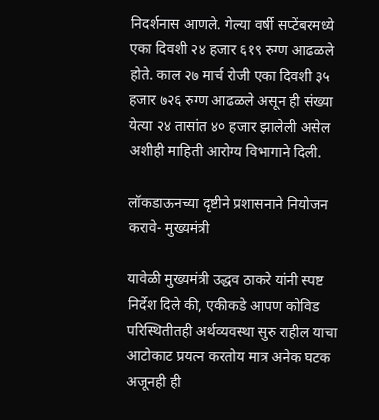निदर्शनास आणले. गेल्या वर्षी सप्टेंबरमध्ये एका दिवशी २४ हजार ६१९ रुग्ण आढळले होते. काल २७ मार्च रोजी एका दिवशी ३५ हजार ७२६ रुग्ण आढळले असून ही संख्या येत्या २४ तासांत ४० हजार झालेली असेल अशीही माहिती आरोग्य विभागाने दिली.

लॉकडाऊनच्या दृष्टीने प्रशासनाने नियोजन करावे- मुख्यमंत्री

यावेळी मुख्यमंत्री उद्धव ठाकरे यांनी स्पष्ट निर्देश दिले की, एकीकडे आपण कोविड परिस्थितीतही अर्थव्यवस्था सुरु राहील याचा आटोकाट प्रयत्न करतोय मात्र अनेक घटक अजूनही ही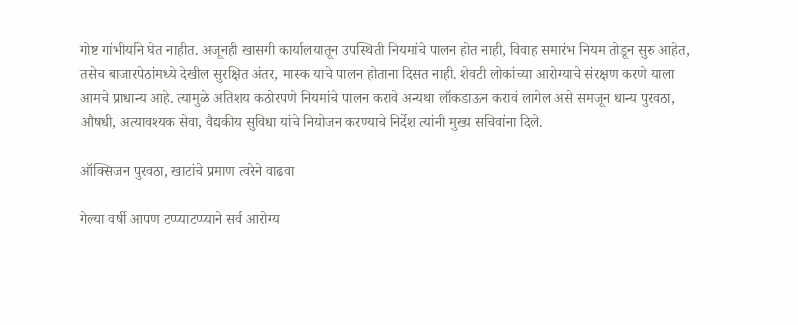गोष्ट गांभीर्याने घेत नाहीत. अजूनही खासगी कार्यालयातून उपस्थिती नियमांचे पालन होत नाही, विवाह समारंभ नियम तोडून सुरु आहेत, तसेच बाजारपेठांमध्ये देखील सुरक्षित अंतर, मास्क याचे पालन होताना दिसत नाही. शेवटी लोकांच्या आरोग्याचे संरक्षण करणे याला  आमचे प्राधान्य आहे. त्यामुळे अतिशय कठोरपणे नियमांचे पालन करावे अन्यथा लॉकडाऊन करावं लागेल असे समजून धान्य पुरवठा, औषधी, अत्यावश्यक सेवा, वैद्यकीय सुविधा यांचे नियोजन करण्याचे निर्देश त्यांनी मुख्य सचिवांना दिले.

ऑक्सिजन पुरवठा, खाटांचे प्रमाण त्वरेने वाढवा

गेल्या वर्षी आपण टप्प्याटप्प्याने सर्व आरोग्य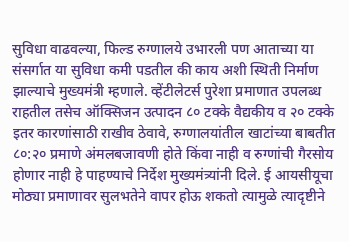सुविधा वाढवल्या, फिल्ड रुग्णालये उभारली पण आताच्या या संसर्गात या सुविधा कमी पडतील की काय अशी स्थिती निर्माण झाल्याचे मुख्यमंत्री म्हणाले. व्हेंटीलेटर्स पुरेशा प्रमाणात उपलब्ध राहतील तसेच ऑक्सिजन उत्पादन ८० टक्के वैद्यकीय व २० टक्के इतर कारणांसाठी राखीव ठेवावे, रुग्णालयांतील खाटांच्या बाबतीत ८०:२० प्रमाणे अंमलबजावणी होते किंवा नाही व रुग्णांची गैरसोय होणार नाही हे पाहण्याचे निर्देश मुख्यमंत्र्यांनी दिले. ई आयसीयूचा मोठ्या प्रमाणावर सुलभतेने वापर होऊ शकतो त्यामुळे त्यादृष्टीने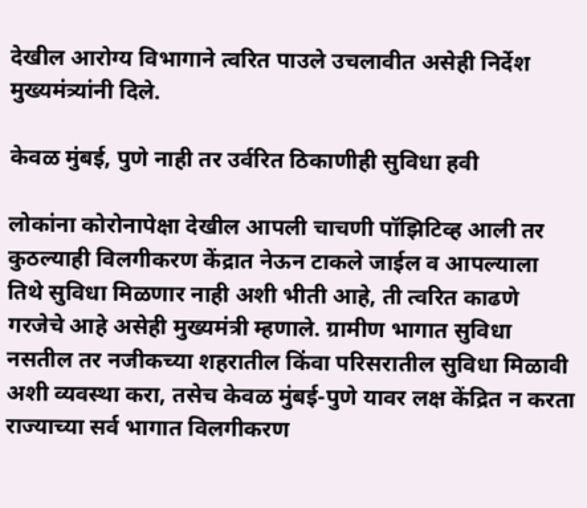देखील आरोग्य विभागाने त्वरित पाउले उचलावीत असेही निर्देश मुख्यमंत्र्यांनी दिले.

केवळ मुंबई, पुणे नाही तर उर्वरित ठिकाणीही सुविधा हवी

लोकांना कोरोनापेक्षा देखील आपली चाचणी पॉझिटिव्ह आली तर कुठल्याही विलगीकरण केंद्रात नेऊन टाकले जाईल व आपल्याला तिथे सुविधा मिळणार नाही अशी भीती आहे, ती त्वरित काढणे गरजेचे आहे असेही मुख्यमंत्री म्हणाले. ग्रामीण भागात सुविधा नसतील तर नजीकच्या शहरातील किंवा परिसरातील सुविधा मिळावी अशी व्यवस्था करा, तसेच केवळ मुंबई-पुणे यावर लक्ष केंद्रित न करता राज्याच्या सर्व भागात विलगीकरण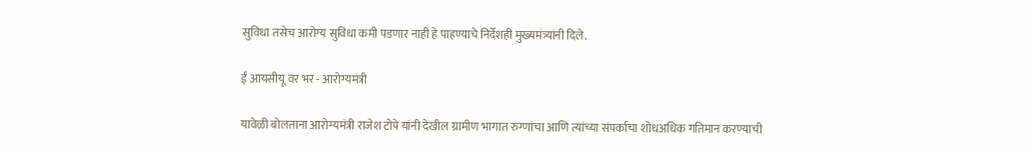सुविधा तसेच आरोग्य सुविधा कमी पडणार नाही हे पाहण्याचे निर्देशही मुख्यमंत्र्यांनी दिले.

ई आयसीयू वर भर - आरोग्यमंत्री

यावेळी बोलताना आरोग्यमंत्री राजेश टोपे यांनी देखील ग्रामीण भागात रुग्णांचा आणि त्यांच्या संपर्काचा शोधअधिक गतिमान करण्याची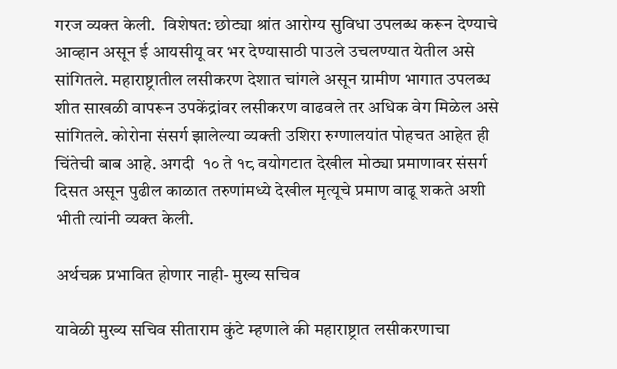गरज व्यक्त केली.  विशेषत: छोट्या श्रांत आरोग्य सुविधा उपलब्ध करून देण्याचे आव्हान असून ई आयसीयू वर भर देण्यासाठी पाउले उचलण्यात येतील असे सांगितले. महाराष्ट्रातील लसीकरण देशात चांगले असून ग्रामीण भागात उपलब्ध शीत साखळी वापरून उपकेंद्रांवर लसीकरण वाढवले तर अधिक वेग मिळेल असे सांगितले. कोरोना संसर्ग झालेल्या व्यक्ती उशिरा रुग्णालयांत पोहचत आहेत ही चिंतेची बाब आहे. अगदी  १० ते १८ वयोगटात देखील मोठ्या प्रमाणावर संसर्ग दिसत असून पुढील काळात तरुणांमध्ये देखील मृत्यूचे प्रमाण वाढू शकते अशी भीती त्यांनी व्यक्त केली.

अर्थचक्र प्रभावित होणार नाही- मुख्य सचिव

यावेळी मुख्य सचिव सीताराम कुंटे म्हणाले की महाराष्ट्रात लसीकरणाचा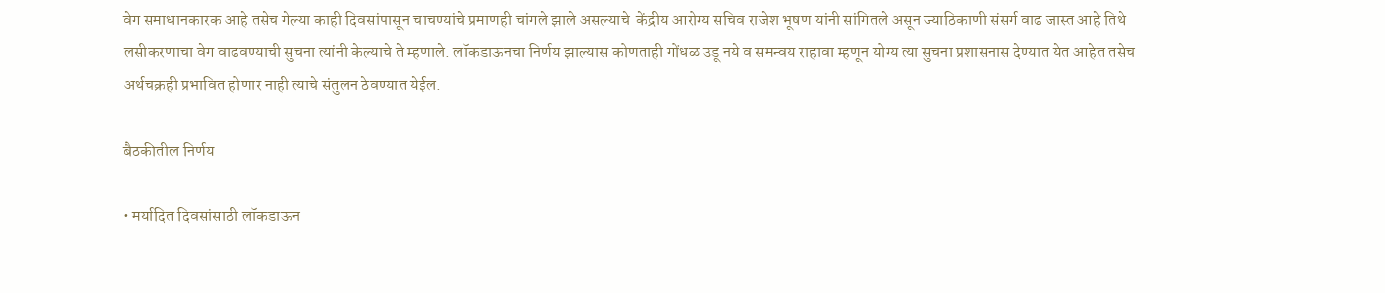वेग समाधानकारक आहे तसेच गेल्या काही दिवसांपासून चाचण्यांचे प्रमाणही चांगले झाले असल्याचे  केंद्रीय आरोग्य सचिव राजेश भूषण यांनी सांगितले असून ज्याठिकाणी संसर्ग वाढ जास्त आहे तिथे लसीकरणाचा वेग वाढवण्याची सुचना त्यांनी केल्याचे ते म्हणाले. लॉकडाऊनचा निर्णय झाल्यास कोणताही गोंधळ उडू नये व समन्वय राहावा म्हणून योग्य त्या सुचना प्रशासनास देण्यात येत आहेत तसेच अर्थचक्रही प्रभावित होणार नाही त्याचे संतुलन ठेवण्यात येईल.

बैठकीतील निर्णय

• मर्यादित दिवसांसाठी लॉकडाऊन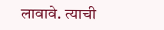लावावे. त्याची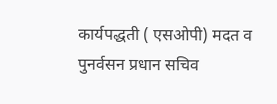कार्यपद्धती ( एसओपी) मदत व पुनर्वसन प्रधान सचिव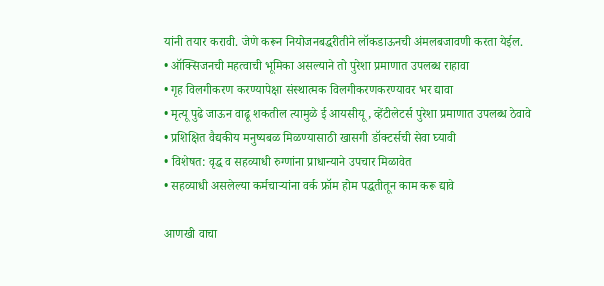यांनी तयार करावी. जेणे करून नियोजनबद्धरीतीने लॉकडाऊनची अंमलबजावणी करता येईल.
• ऑक्सिजनची महत्वाची भूमिका असल्याने तो पुरेशा प्रमाणात उपलब्ध राहावा
• गृह विलगीकरण करण्यापेक्षा संस्थात्मक विलगीकरणकरण्यावर भर द्यावा
• मृत्यू पुढे जाऊन वाढू शकतील त्यामुळे ई आयसीयू , व्हेंटीलेटर्स पुरेशा प्रमाणात उपलब्ध ठेवावे
• प्रशिक्षित वैद्यकीय मनुष्यबळ मिळण्यासाठी खासगी डॉक्टर्सची सेवा घ्यावी
• विशेषत: वृद्ध व सहव्याधी रुग्णांना प्राधान्याने उपचार मिळावेत
• सहव्याधी असलेल्या कर्मचाऱ्यांना वर्क फ्रॉम होम पद्धतीतून काम करू द्यावे

आणखी वाचा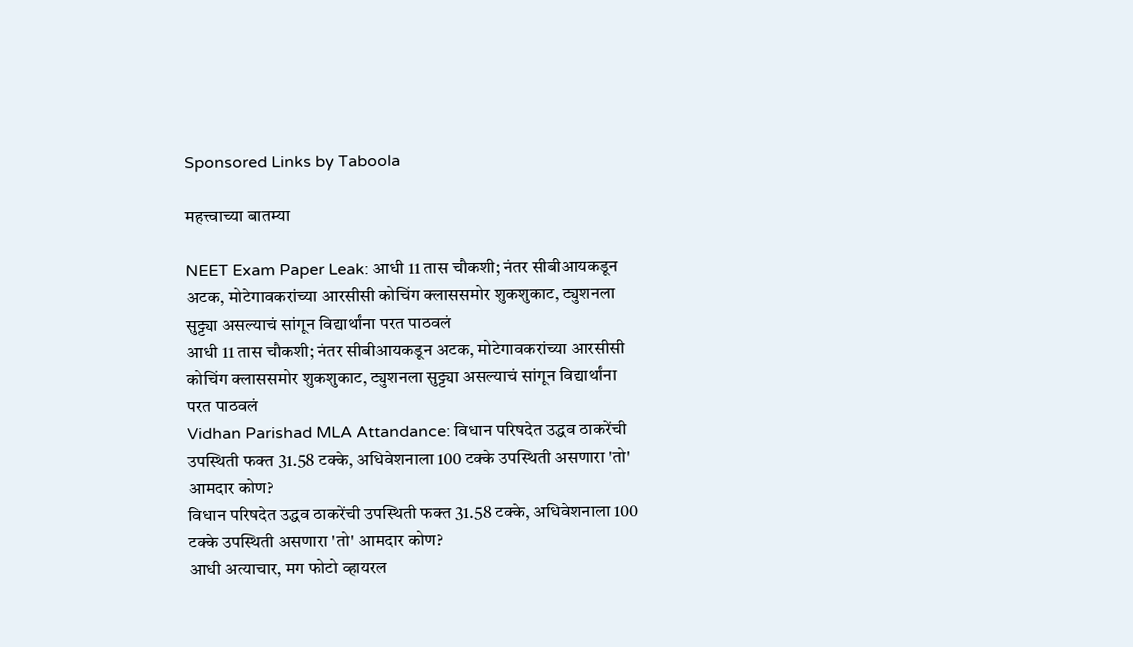Sponsored Links by Taboola

महत्त्वाच्या बातम्या

NEET Exam Paper Leak: आधी 11 तास चौकशी; नंतर सीबीआयकडून अटक, मोटेगावकरांच्या आरसीसी कोचिंग क्लाससमोर शुकशुकाट, ट्युशनला सुट्ट्या असल्याचं सांगून विद्यार्थांना परत पाठवलं
आधी 11 तास चौकशी; नंतर सीबीआयकडून अटक, मोटेगावकरांच्या आरसीसी कोचिंग क्लाससमोर शुकशुकाट, ट्युशनला सुट्ट्या असल्याचं सांगून विद्यार्थांना परत पाठवलं
Vidhan Parishad MLA Attandance: विधान परिषदेत उद्धव ठाकरेंची उपस्थिती फक्त 31.58 टक्के, अधिवेशनाला 100 टक्के उपस्थिती असणारा 'तो' आमदार कोण?
विधान परिषदेत उद्धव ठाकरेंची उपस्थिती फक्त 31.58 टक्के, अधिवेशनाला 100 टक्के उपस्थिती असणारा 'तो' आमदार कोण?
आधी अत्याचार, मग फोटो व्हायरल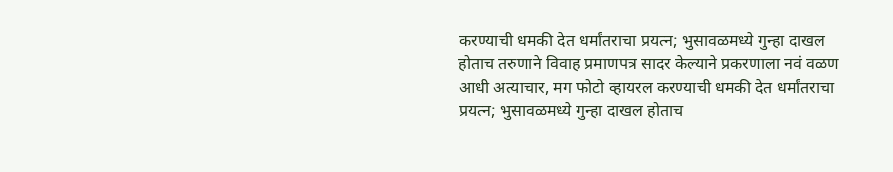करण्याची धमकी देत धर्मांतराचा प्रयत्न; भुसावळमध्ये गुन्हा दाखल होताच तरुणाने विवाह प्रमाणपत्र सादर केल्याने प्रकरणाला नवं वळण
आधी अत्याचार, मग फोटो व्हायरल करण्याची धमकी देत धर्मांतराचा प्रयत्न; भुसावळमध्ये गुन्हा दाखल होताच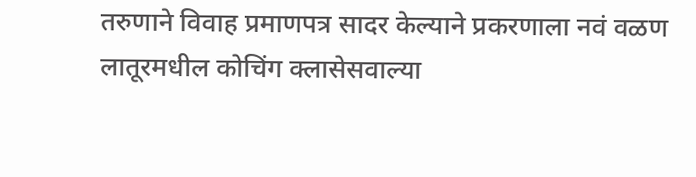तरुणाने विवाह प्रमाणपत्र सादर केल्याने प्रकरणाला नवं वळण
लातूरमधील कोचिंग क्लासेसवाल्या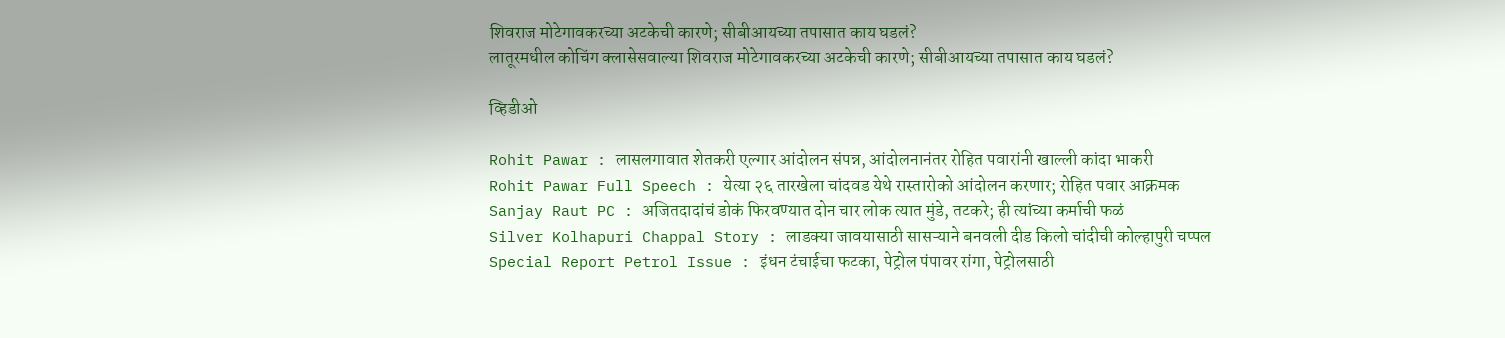शिवराज मोटेगावकरच्या अटकेची कारणे; सीबीआयच्या तपासात काय घडलं?
लातूरमधील कोचिंग क्लासेसवाल्या शिवराज मोटेगावकरच्या अटकेची कारणे; सीबीआयच्या तपासात काय घडलं?

व्हिडीओ

Rohit Pawar : लासलगावात शेतकरी एल्गार आंदोलन संपन्न, आंदोलनानंतर रोहित पवारांनी खाल्ली कांदा भाकरी
Rohit Pawar Full Speech : येत्या २६ तारखेला चांदवड येथे रास्तारोको आंदोलन करणार; रोहित पवार आक्रमक
Sanjay Raut PC : अजितदादांचं डोकं फिरवण्यात दोन चार लोक त्यात मुंडे, तटकरे; ही त्यांच्या कर्माची फळं
Silver Kolhapuri Chappal Story : लाडक्या जावयासाठी सासऱ्याने बनवली दीड किलो चांदीची कोल्हापुरी चप्पल
Special Report Petrol Issue : इंधन टंचाईचा फटका, पेट्रोल पंपावर रांगा, पेट्रोलसाठी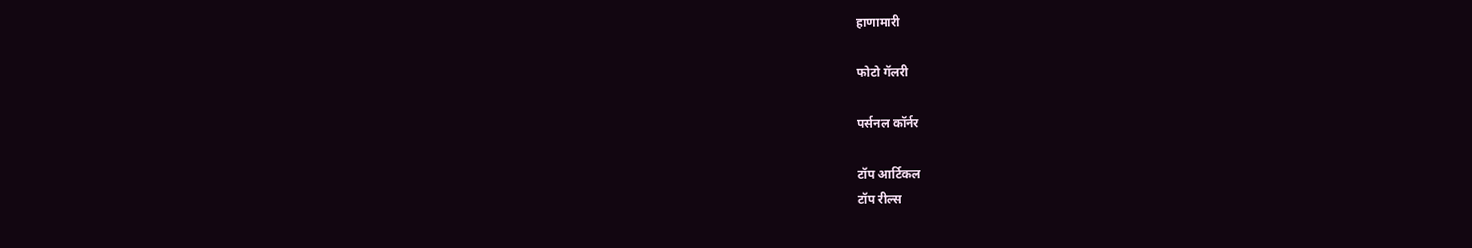हाणामारी

फोटो गॅलरी

पर्सनल कॉर्नर

टॉप आर्टिकल
टॉप रील्स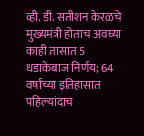व्ही. डी. सतीशन केरळचे मुख्यमंत्री होताच अवघ्या काही तासात 5 धडाकेबाज निर्णय; 64 वर्षांच्या इतिहासात पहिल्यांदाच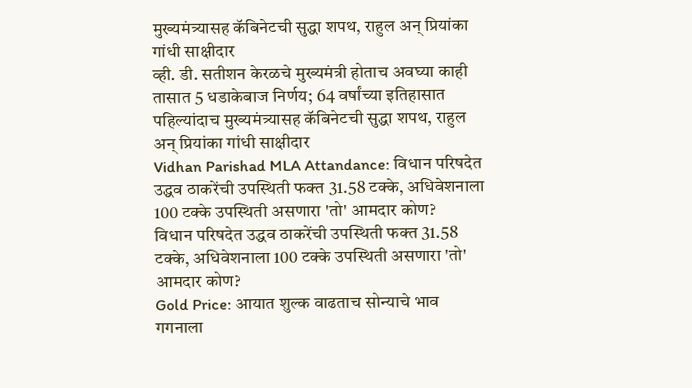मुख्यमंत्र्यासह कॅबिनेटची सुद्धा शपथ, राहुल अन् प्रियांका गांधी साक्षीदार
व्ही. डी. सतीशन केरळचे मुख्यमंत्री होताच अवघ्या काही तासात 5 धडाकेबाज निर्णय; 64 वर्षांच्या इतिहासात पहिल्यांदाच मुख्यमंत्र्यासह कॅबिनेटची सुद्धा शपथ, राहुल अन् प्रियांका गांधी साक्षीदार
Vidhan Parishad MLA Attandance: विधान परिषदेत उद्धव ठाकरेंची उपस्थिती फक्त 31.58 टक्के, अधिवेशनाला 100 टक्के उपस्थिती असणारा 'तो' आमदार कोण?
विधान परिषदेत उद्धव ठाकरेंची उपस्थिती फक्त 31.58 टक्के, अधिवेशनाला 100 टक्के उपस्थिती असणारा 'तो' आमदार कोण?
Gold Price: आयात शुल्क वाढताच सोन्याचे भाव गगनाला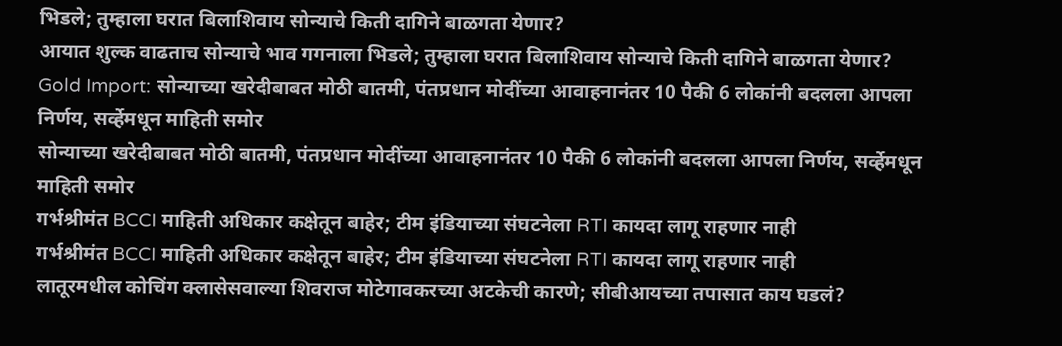भिडले; तुम्हाला घरात बिलाशिवाय सोन्याचे किती दागिने बाळगता येणार?
आयात शुल्क वाढताच सोन्याचे भाव गगनाला भिडले; तुम्हाला घरात बिलाशिवाय सोन्याचे किती दागिने बाळगता येणार?
Gold Import: सोन्याच्या खरेदीबाबत मोठी बातमी, पंतप्रधान मोदींच्या आवाहनानंतर 10 पैकी 6 लोकांनी बदलला आपला निर्णय, सर्व्हेमधून माहिती समोर
सोन्याच्या खरेदीबाबत मोठी बातमी, पंतप्रधान मोदींच्या आवाहनानंतर 10 पैकी 6 लोकांनी बदलला आपला निर्णय, सर्व्हेमधून माहिती समोर
गर्भश्रीमंत BCCI माहिती अधिकार कक्षेतून बाहेर; टीम इंडियाच्या संघटनेला RTI कायदा लागू राहणार नाही
गर्भश्रीमंत BCCI माहिती अधिकार कक्षेतून बाहेर; टीम इंडियाच्या संघटनेला RTI कायदा लागू राहणार नाही
लातूरमधील कोचिंग क्लासेसवाल्या शिवराज मोटेगावकरच्या अटकेची कारणे; सीबीआयच्या तपासात काय घडलं?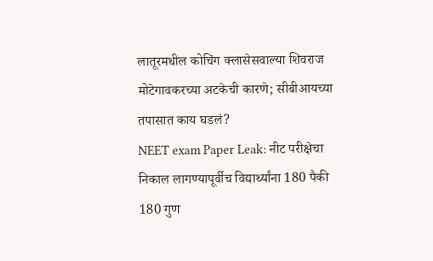लातूरमधील कोचिंग क्लासेसवाल्या शिवराज मोटेगावकरच्या अटकेची कारणे; सीबीआयच्या तपासात काय घडलं?
NEET exam Paper Leak: नीट परीक्षेचा निकाल लागण्यापूर्वीच विद्यार्थ्यांना 180 पैकी 180 गुण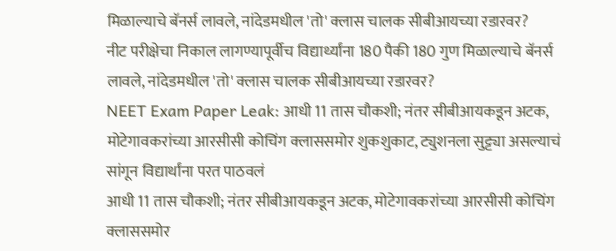मिळाल्याचे बॅनर्स लावले, नांदेडमधील 'तो' क्लास चालक सीबीआयच्या रडारवर?
नीट परीक्षेचा निकाल लागण्यापूर्वीच विद्यार्थ्यांना 180 पैकी 180 गुण मिळाल्याचे बॅनर्स लावले, नांदेडमधील 'तो' क्लास चालक सीबीआयच्या रडारवर?
NEET Exam Paper Leak: आधी 11 तास चौकशी; नंतर सीबीआयकडून अटक, मोटेगावकरांच्या आरसीसी कोचिंग क्लाससमोर शुकशुकाट, ट्युशनला सुट्ट्या असल्याचं सांगून विद्यार्थांना परत पाठवलं
आधी 11 तास चौकशी; नंतर सीबीआयकडून अटक, मोटेगावकरांच्या आरसीसी कोचिंग क्लाससमोर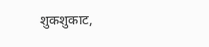शुकशुकाट,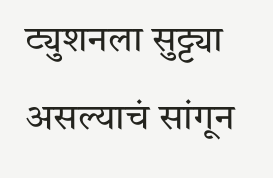ट्युशनला सुट्ट्या असल्याचं सांगून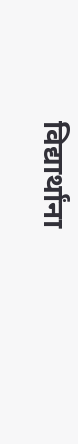विद्यार्थांना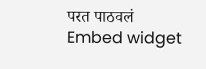परत पाठवलं
Embed widget